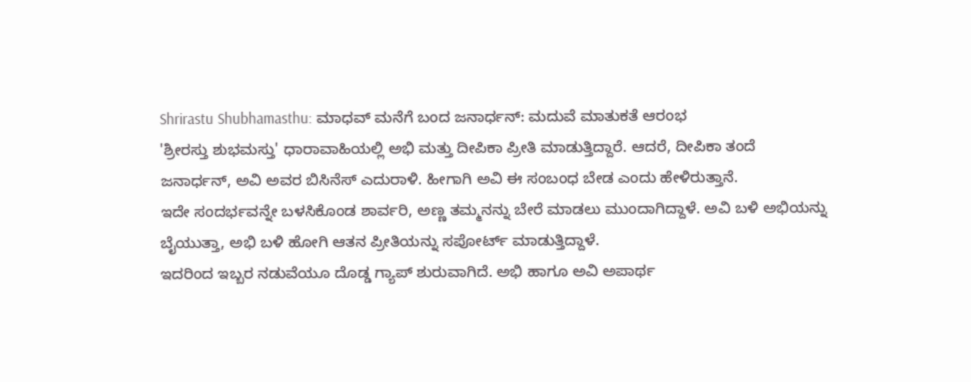Shrirastu Shubhamasthu: ಮಾಧವ್ ಮನೆಗೆ ಬಂದ ಜನಾರ್ಧನ್: ಮದುವೆ ಮಾತುಕತೆ ಆರಂಭ
'ಶ್ರೀರಸ್ತು ಶುಭಮಸ್ತು' ಧಾರಾವಾಹಿಯಲ್ಲಿ ಅಭಿ ಮತ್ತು ದೀಪಿಕಾ ಪ್ರೀತಿ ಮಾಡುತ್ತಿದ್ದಾರೆ. ಆದರೆ, ದೀಪಿಕಾ ತಂದೆ ಜನಾರ್ಧನ್, ಅವಿ ಅವರ ಬಿಸಿನೆಸ್ ಎದುರಾಳಿ. ಹೀಗಾಗಿ ಅವಿ ಈ ಸಂಬಂಧ ಬೇಡ ಎಂದು ಹೇಳಿರುತ್ತಾನೆ.
ಇದೇ ಸಂದರ್ಭವನ್ನೇ ಬಳಸಿಕೊಂಡ ಶಾರ್ವರಿ, ಅಣ್ಣ ತಮ್ಮನನ್ನು ಬೇರೆ ಮಾಡಲು ಮುಂದಾಗಿದ್ದಾಳೆ. ಅವಿ ಬಳಿ ಅಭಿಯನ್ನು ಬೈಯುತ್ತಾ, ಅಭಿ ಬಳಿ ಹೋಗಿ ಆತನ ಪ್ರೀತಿಯನ್ನು ಸಪೋರ್ಟ್ ಮಾಡುತ್ತಿದ್ದಾಳೆ.
ಇದರಿಂದ ಇಬ್ಬರ ನಡುವೆಯೂ ದೊಡ್ಡ ಗ್ಯಾಪ್ ಶುರುವಾಗಿದೆ. ಅಭಿ ಹಾಗೂ ಅವಿ ಅಪಾರ್ಥ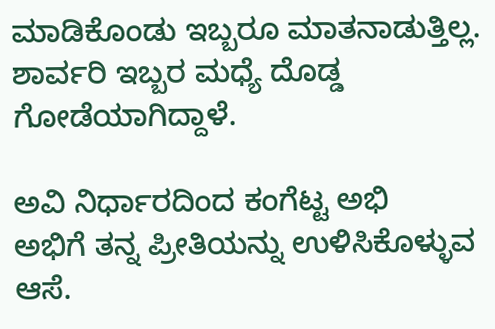ಮಾಡಿಕೊಂಡು ಇಬ್ಬರೂ ಮಾತನಾಡುತ್ತಿಲ್ಲ. ಶಾರ್ವರಿ ಇಬ್ಬರ ಮಧ್ಯೆ ದೊಡ್ಡ ಗೋಡೆಯಾಗಿದ್ದಾಳೆ.

ಅವಿ ನಿರ್ಧಾರದಿಂದ ಕಂಗೆಟ್ಟ ಅಭಿ
ಅಭಿಗೆ ತನ್ನ ಪ್ರೀತಿಯನ್ನು ಉಳಿಸಿಕೊಳ್ಳುವ ಆಸೆ.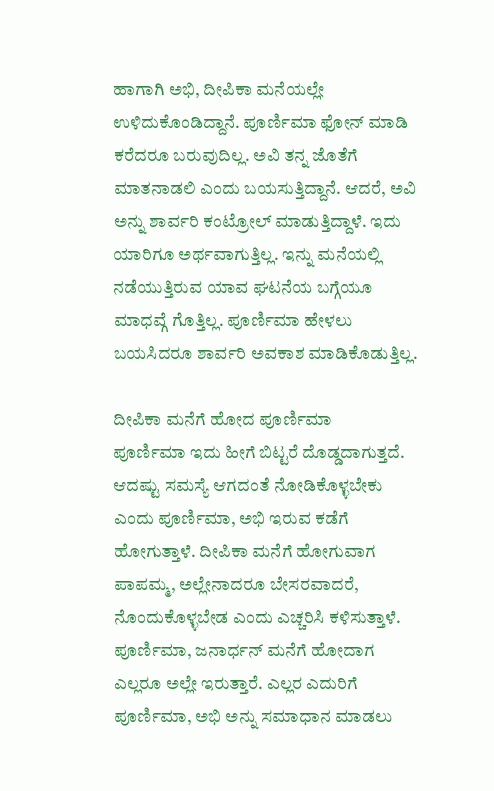ಹಾಗಾಗಿ ಅಭಿ, ದೀಪಿಕಾ ಮನೆಯಲ್ಲೇ ಉಳಿದುಕೊಂಡಿದ್ದಾನೆ. ಪೂರ್ಣಿಮಾ ಫೋನ್ ಮಾಡಿ ಕರೆದರೂ ಬರುವುದಿಲ್ಲ. ಅವಿ ತನ್ನ ಜೊತೆಗೆ ಮಾತನಾಡಲಿ ಎಂದು ಬಯಸುತ್ತಿದ್ದಾನೆ. ಆದರೆ, ಅವಿ ಅನ್ನು ಶಾರ್ವರಿ ಕಂಟ್ರೋಲ್ ಮಾಡುತ್ತಿದ್ದಾಳೆ. ಇದು ಯಾರಿಗೂ ಅರ್ಥವಾಗುತ್ತಿಲ್ಲ. ಇನ್ನು ಮನೆಯಲ್ಲಿ ನಡೆಯುತ್ತಿರುವ ಯಾವ ಘಟನೆಯ ಬಗ್ಗೆಯೂ ಮಾಧವ್ಗೆ ಗೊತ್ತಿಲ್ಲ. ಪೂರ್ಣಿಮಾ ಹೇಳಲು ಬಯಸಿದರೂ ಶಾರ್ವರಿ ಅವಕಾಶ ಮಾಡಿಕೊಡುತ್ತಿಲ್ಲ.

ದೀಪಿಕಾ ಮನೆಗೆ ಹೋದ ಪೂರ್ಣಿಮಾ
ಪೂರ್ಣಿಮಾ ಇದು ಹೀಗೆ ಬಿಟ್ಟರೆ ದೊಡ್ಡದಾಗುತ್ತದೆ. ಆದಷ್ಟು ಸಮಸ್ಯೆ ಆಗದಂತೆ ನೋಡಿಕೊಳ್ಳಬೇಕು ಎಂದು ಪೂರ್ಣಿಮಾ, ಅಭಿ ಇರುವ ಕಡೆಗೆ ಹೋಗುತ್ತಾಳೆ. ದೀಪಿಕಾ ಮನೆಗೆ ಹೋಗುವಾಗ ಪಾಪಮ್ಮ, ಅಲ್ಲೇನಾದರೂ ಬೇಸರವಾದರೆ, ನೊಂದುಕೊಳ್ಳಬೇಡ ಎಂದು ಎಚ್ಚರಿಸಿ ಕಳಿಸುತ್ತಾಳೆ. ಪೂರ್ಣಿಮಾ, ಜನಾರ್ಧನ್ ಮನೆಗೆ ಹೋದಾಗ ಎಲ್ಲರೂ ಅಲ್ಲೇ ಇರುತ್ತಾರೆ. ಎಲ್ಲರ ಎದುರಿಗೆ ಪೂರ್ಣಿಮಾ, ಅಭಿ ಅನ್ನು ಸಮಾಧಾನ ಮಾಡಲು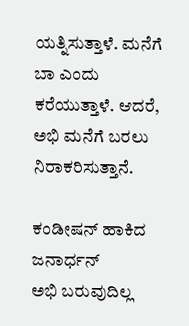ಯತ್ನಿಸುತ್ತಾಳೆ. ಮನೆಗೆ ಬಾ ಎಂದು ಕರೆಯುತ್ತಾಳೆ. ಆದರೆ, ಅಭಿ ಮನೆಗೆ ಬರಲು ನಿರಾಕರಿಸುತ್ತಾನೆ.

ಕಂಡೀಷನ್ ಹಾಕಿದ ಜನಾರ್ಧನ್
ಅಭಿ ಬರುವುದಿಲ್ಲ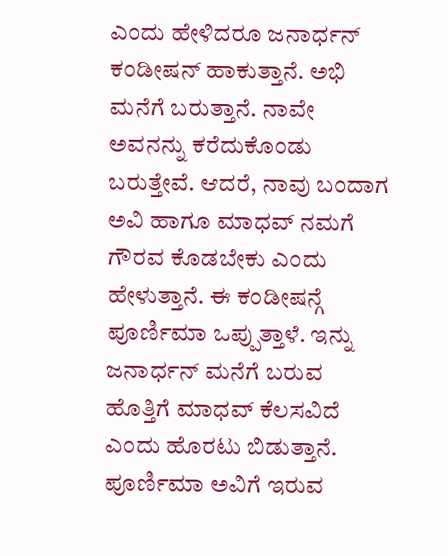ಎಂದು ಹೇಳಿದರೂ ಜನಾರ್ಧನ್ ಕಂಡೀಷನ್ ಹಾಕುತ್ತಾನೆ. ಅಭಿ ಮನೆಗೆ ಬರುತ್ತಾನೆ. ನಾವೇ ಅವನನ್ನು ಕರೆದುಕೊಂಡು ಬರುತ್ತೇವೆ. ಆದರೆ, ನಾವು ಬಂದಾಗ ಅವಿ ಹಾಗೂ ಮಾಧವ್ ನಮಗೆ ಗೌರವ ಕೊಡಬೇಕು ಎಂದು ಹೇಳುತ್ತಾನೆ. ಈ ಕಂಡೀಷನ್ಗೆ ಪೂರ್ಣಿಮಾ ಒಪ್ಪುತ್ತಾಳೆ. ಇನ್ನು ಜನಾರ್ಧನ್ ಮನೆಗೆ ಬರುವ ಹೊತ್ತಿಗೆ ಮಾಧವ್ ಕೆಲಸವಿದೆ ಎಂದು ಹೊರಟು ಬಿಡುತ್ತಾನೆ. ಪೂರ್ಣಿಮಾ ಅವಿಗೆ ಇರುವ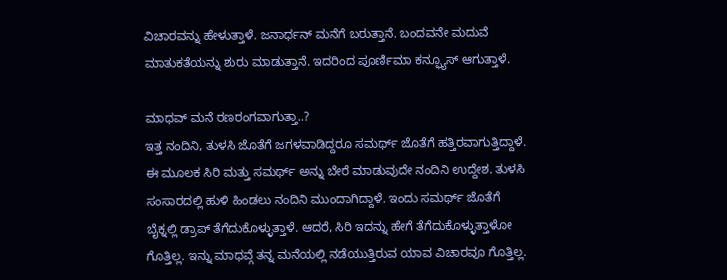ವಿಚಾರವನ್ನು ಹೇಳುತ್ತಾಳೆ. ಜನಾರ್ಧನ್ ಮನೆಗೆ ಬರುತ್ತಾನೆ. ಬಂದವನೇ ಮದುವೆ ಮಾತುಕತೆಯನ್ನು ಶುರು ಮಾಡುತ್ತಾನೆ. ಇದರಿಂದ ಪೂರ್ಣಿಮಾ ಕನ್ಫ್ಯೂಸ್ ಆಗುತ್ತಾಳೆ.

ಮಾಧವ್ ಮನೆ ರಣರಂಗವಾಗುತ್ತಾ..?
ಇತ್ತ ನಂದಿನಿ, ತುಳಸಿ ಜೊತೆಗೆ ಜಗಳವಾಡಿದ್ದರೂ ಸಮರ್ಥ್ ಜೊತೆಗೆ ಹತ್ತಿರವಾಗುತ್ತಿದ್ದಾಳೆ. ಈ ಮೂಲಕ ಸಿರಿ ಮತ್ತು ಸಮರ್ಥ್ ಅನ್ನು ಬೇರೆ ಮಾಡುವುದೇ ನಂದಿನಿ ಉದ್ದೇಶ. ತುಳಸಿ ಸಂಸಾರದಲ್ಲಿ ಹುಳಿ ಹಿಂಡಲು ನಂದಿನಿ ಮುಂದಾಗಿದ್ದಾಳೆ. ಇಂದು ಸಮರ್ಥ್ ಜೊತೆಗೆ ಬೈಕ್ನಲ್ಲಿ ಡ್ರಾಪ್ ತೆಗೆದುಕೊಳ್ಳುತ್ತಾಳೆ. ಆದರೆ, ಸಿರಿ ಇದನ್ನು ಹೇಗೆ ತೆಗೆದುಕೊಳ್ಳುತ್ತಾಳೋ ಗೊತ್ತಿಲ್ಲ. ಇನ್ನು ಮಾಧವ್ಗೆ ತನ್ನ ಮನೆಯಲ್ಲಿ ನಡೆಯುತ್ತಿರುವ ಯಾವ ವಿಚಾರವೂ ಗೊತ್ತಿಲ್ಲ.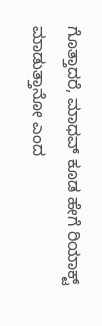ಗೊತ್ತಾದರೆ, ಮಾಧವ್ ಕೂಡ ಹೇಗೆ ರಿಯಾಕ್ಟ್ ಮಾಡುತ್ತಾನೋ ಎಂದ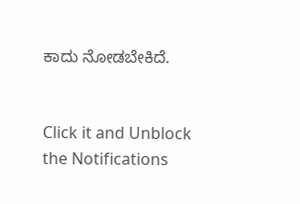ಕಾದು ನೋಡಬೇಕಿದೆ.


Click it and Unblock the Notifications